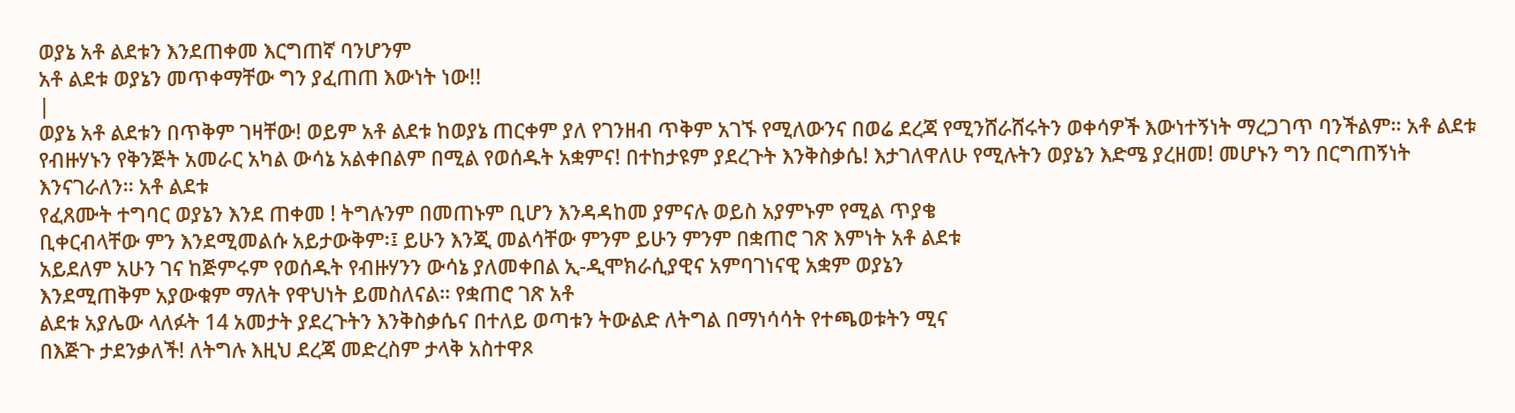ወያኔ አቶ ልደቱን እንደጠቀመ እርግጠኛ ባንሆንም
አቶ ልደቱ ወያኔን መጥቀማቸው ግን ያፈጠጠ እውነት ነው!!
|
ወያኔ አቶ ልደቱን በጥቅም ገዛቸው! ወይም አቶ ልደቱ ከወያኔ ጠርቀም ያለ የገንዘብ ጥቅም አገኙ የሚለውንና በወሬ ደረጃ የሚንሸራሸሩትን ወቀሳዎች እውነተኝነት ማረጋገጥ ባንችልም። አቶ ልደቱ የብዙሃኑን የቅንጅት አመራር አካል ውሳኔ አልቀበልም በሚል የወሰዱት አቋምና! በተከታዩም ያደረጉት እንቅስቃሴ! እታገለዋለሁ የሚሉትን ወያኔን እድሜ ያረዘመ! መሆኑን ግን በርግጠኝነት እንናገራለን። አቶ ልደቱ
የፈጸሙት ተግባር ወያኔን እንደ ጠቀመ ! ትግሉንም በመጠኑም ቢሆን እንዳዳከመ ያምናሉ ወይስ አያምኑም የሚል ጥያቄ
ቢቀርብላቸው ምን እንደሚመልሱ አይታውቅም፡፤ ይሁን እንጂ መልሳቸው ምንም ይሁን ምንም በቋጠሮ ገጽ እምነት አቶ ልደቱ
አይደለም አሁን ገና ከጅምሩም የወሰዱት የብዙሃንን ውሳኔ ያለመቀበል ኢ-ዲሞክራሲያዊና አምባገነናዊ አቋም ወያኔን
እንደሚጠቅም አያውቁም ማለት የዋህነት ይመስለናል። የቋጠሮ ገጽ አቶ
ልደቱ አያሌው ላለፉት 14 አመታት ያደረጉትን እንቅስቃሴና በተለይ ወጣቱን ትውልድ ለትግል በማነሳሳት የተጫወቱትን ሚና
በእጅጉ ታደንቃለች! ለትግሉ እዚህ ደረጃ መድረስም ታላቅ አስተዋጾ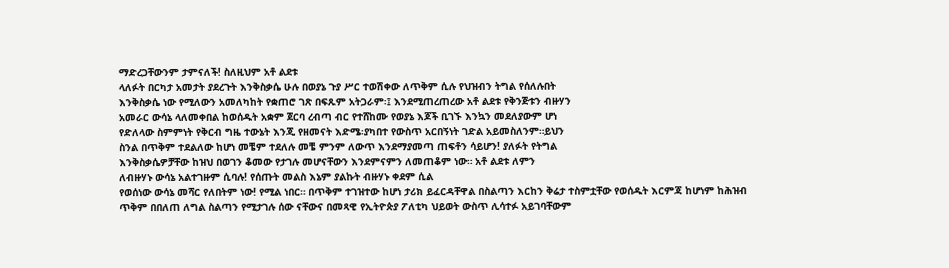ማድረጋቸውንም ታምናለች! ስለዚህም አቶ ልደቱ
ላለፉት በርካታ አመታት ያደረጉት እንቅስቃሴ ሁሉ በወያኔ ጉያ ሥር ተወሽቀው ለጥቅም ሲሉ የህዝብን ትግል የሰለሉበት
እንቅስቃሴ ነው የሚለውን አመለካከት የቋጠሮ ገጽ በፍጹም አትጋራም፡፤ እንደሚጠረጠረው አቶ ልደቱ የቅንጅቱን ብዙሃን
አመራር ውሳኔ ላለመቀበል ከወሰዱት አቋም ጀርባ ረብጣ ብር የተሸከሙ የወያኔ እጆች ቢገኙ እንኳን መደለያውም ሆነ
የድለላው ስምምነት የቅርብ ግዜ ተውኔት እንጂ የዘመናት እድሜ፡ያካበተ የውስጥ አርበኝነት ገድል አይመስለንም።ይህን
ስንል በጥቅም ተደልለው ከሆነ መቼም ተደለሉ መቼ ምንም ለውጥ እንደማያመጣ ጠፍቶን ሳይሆን! ያለፉት የትግል
እንቅስቃሴዎቻቸው ከዝህ በወገን ቆመው የታገሉ መሆናቸውን እንደምናምን ለመጠቆም ነው። አቶ ልደቱ ለምን
ለብዙሃኑ ውሳኔ አልተገዙም ሲባሉ! የሰጡት መልስ እኔም ያልኩት ብዙሃኑ ቀደም ሲል
የወሰነው ውሳኔ መሻር የለበትም ነው! የሚል ነበር። በጥቅም ተገዝተው ከሆነ ታሪክ ይፈርዳቸዋል በስልጣን እርከን ቅሬታ ተስምቷቸው የወሰዱት እርምጃ ከሆነም ከሕዝብ ጥቅም በበለጠ ለግል ስልጣን የሚታገሉ ሰው ናቸውና በመጻዊ የኢትዮጵያ ፖለቲካ ህይወት ውስጥ ሊሳተፉ አይገባቸውም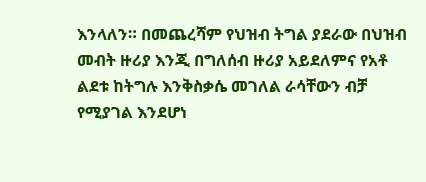እንላለን። በመጨረሻም የህዝብ ትግል ያደራው በህዝብ መብት ዙሪያ እንጂ በግለሰብ ዙሪያ አይደለምና የአቶ ልደቱ ከትግሉ እንቅስቃሴ መገለል ራሳቸውን ብቻ የሚያገል እንደሆነ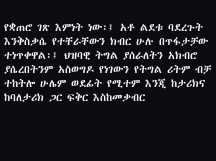የቋጠሮ ገጽ እምነት ነው፡፤ አቶ ልደቱ ባደረጉት እንቅስቃሴ የተቸራቸውን ክብር ሁሉ በጥፋታቻው ተነጥቀዋል፡፤ ህዝባዊ ትግል ያሰራለትን አክብሮ ያሴረበትንም አስወግዶ የነገውን የትግል ሪትም ብቻ ተከትሎ ሁሌም ወደፊት የሚተም እንጂ ከታሪክና ከባለታሪክ ጋር ፍቅር እስከመቃብር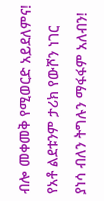ብሎ መቀመቅ የሚወርድ አይደለምና! የአቶ ልደቱንም ታሪክ የውሾን ነገር ያነሳ ብለን ትግሉን ማፋፋም አለብን!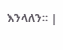እንላለን። |